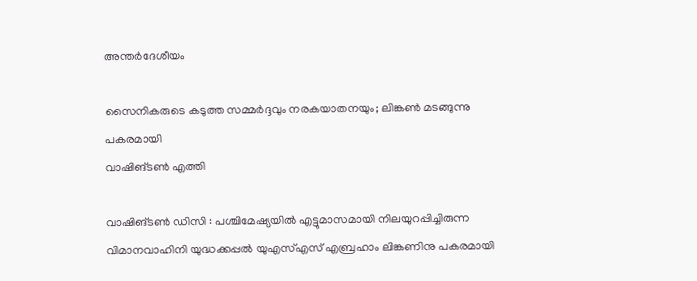അന്തർദേശീയം

സൈനികരുടെ കടുത്ത സമ്മർദ്ദവും നരകയാതനയും; ലിങ്കൺ മടങ്ങുന്നു പകരമായി
വാഷിങ്‌ടൺ എത്തി

വാഷിങ്‌ടൺ ഡിസി : പശ്ചിമേഷ്യയിൽ എട്ടുമാസമായി നിലയുറപ്പിച്ചിരുന്ന വിമാനവാഹിനി യുദ്ധക്കപ്പൽ യുഎസ്എസ് എബ്രഹാം ലിങ്കണിനു പകരമായി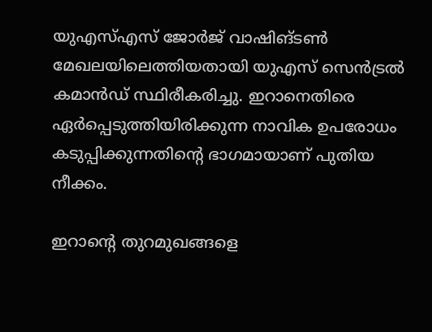യുഎസ്എസ് ജോർജ് വാഷിങ്‌ടൺ മേഖലയിലെത്തിയതായി യുഎസ് സെൻട്രൽ കമാൻഡ് സ്ഥിരീകരിച്ചു. ഇറാനെതിരെ ഏർപ്പെടുത്തിയിരിക്കുന്ന നാവിക ഉപരോധം കടുപ്പിക്കുന്നതിന്റെ ഭാഗമായാണ് പുതിയ നീക്കം.

ഇറാന്റെ തുറമുഖങ്ങളെ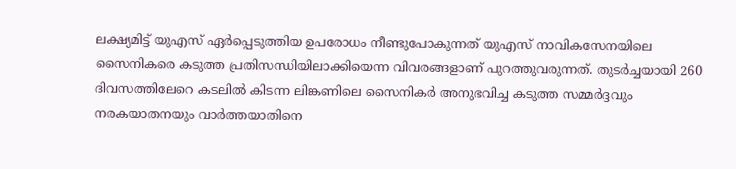ലക്ഷ്യമിട്ട് യുഎസ് ഏർപ്പെടുത്തിയ ഉപരോധം നീണ്ടുപോകുന്നത്‌ യുഎസ് നാവികസേനയിലെ സൈനികരെ കടുത്ത പ്രതിസന്ധിയിലാക്കിയെന്ന വിവരങ്ങളാണ് പുറത്തുവരുന്നത്. തുടർച്ചയായി 260 ദിവസത്തിലേറെ കടലിൽ കിടന്ന ലിങ്കണിലെ സൈനികർ അനുഭവിച്ച കടുത്ത സമ്മർദ്ദവും നരകയാതനയും വാർത്തയാതിനെ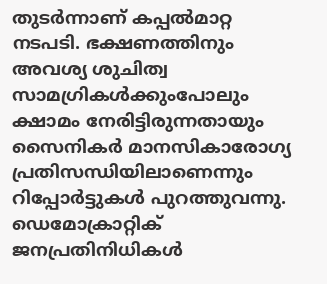തുടർന്നാണ്‌ കപ്പൽമാറ്റ നടപടി. ഭക്ഷണത്തിനും അവശ്യ ശുചിത്വ സാമഗ്രികൾക്കുംപോലും ക്ഷാമം നേരിട്ടിരുന്നതായും സൈനികർ മാനസികാരോഗ്യ പ്രതിസന്ധിയിലാണെന്നും റിപ്പോർട്ടുകൾ പുറത്തുവന്നു. ഡെമോക്രാറ്റിക് ജനപ്രതിനിധികൾ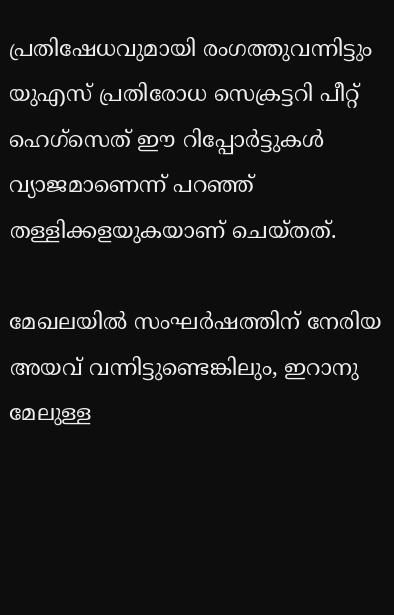പ്രതിഷേധവുമായി രംഗത്തുവന്നിട്ടും യുഎസ് പ്രതിരോധ സെക്രട്ടറി പീറ്റ് ഹെഗ്‌സെത് ഈ റിപ്പോർട്ടുകൾ വ്യാജമാണെന്ന് പറഞ്ഞ് തള്ളിക്കളയുകയാണ് ചെയ്തത്.

മേഖലയിൽ സംഘർഷത്തിന്‌ നേരിയ അയവ് വന്നിട്ടുണ്ടെങ്കിലും, ഇറാനു മേലുള്ള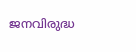ജനവിരുദ്ധ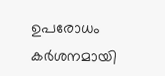ഉപരോധം കർശനമായി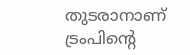തുടരാനാണ് ട്രംപിന്റെ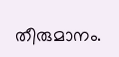തീരുമാനം.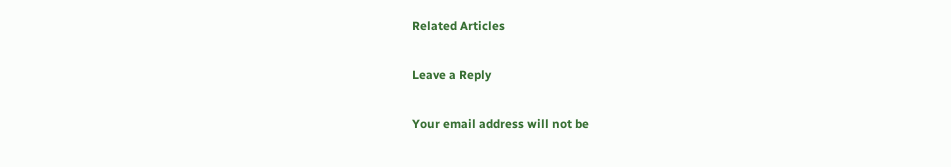Related Articles

Leave a Reply

Your email address will not be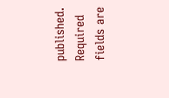published. Required fields are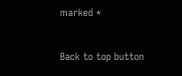marked *

Back to top button